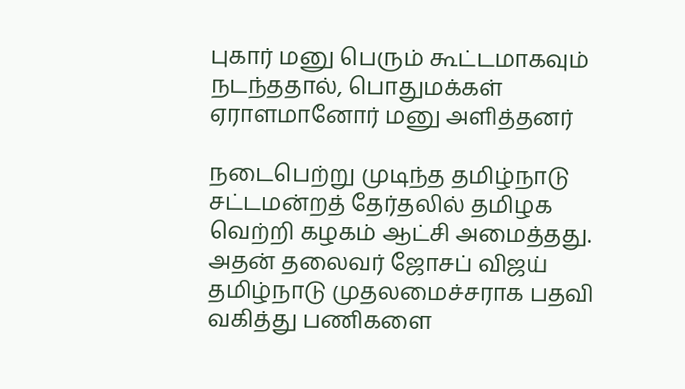புகார் மனு பெரும் கூட்டமாகவும் நடந்ததால், பொதுமக்கள் ஏராளமானோர் மனு அளித்தனர்

நடைபெற்று முடிந்த தமிழ்நாடு சட்டமன்றத் தேர்தலில் தமிழக வெற்றி கழகம் ஆட்சி அமைத்தது. அதன் தலைவர் ஜோசப் விஜய் தமிழ்நாடு முதலமைச்சராக பதவி வகித்து பணிகளை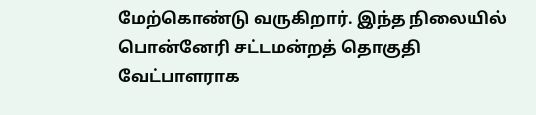மேற்கொண்டு வருகிறார். இந்த நிலையில் பொன்னேரி சட்டமன்றத் தொகுதி வேட்பாளராக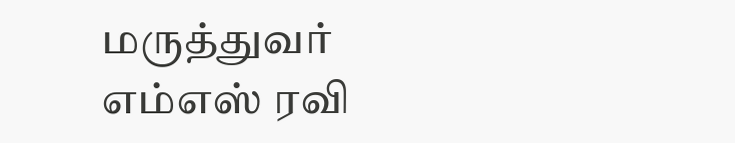மருத்துவர் எம்எஸ் ரவி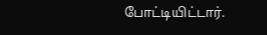போட்டியிட்டார்.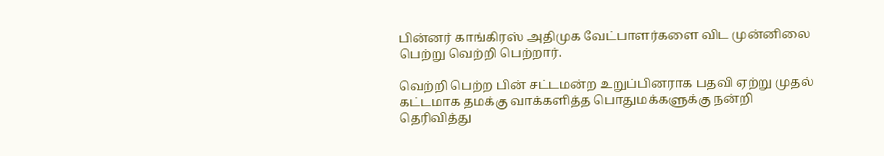பின்னர் காங்கிரஸ் அதிமுக வேட்பாளர்களை விட முன்னிலை பெற்று வெற்றி பெற்றார்.

வெற்றி பெற்ற பின் சட்டமன்ற உறுப்பினராக பதவி ஏற்று முதல் கட்டமாக தமக்கு வாக்களித்த பொதுமக்களுக்கு நன்றி தெரிவித்து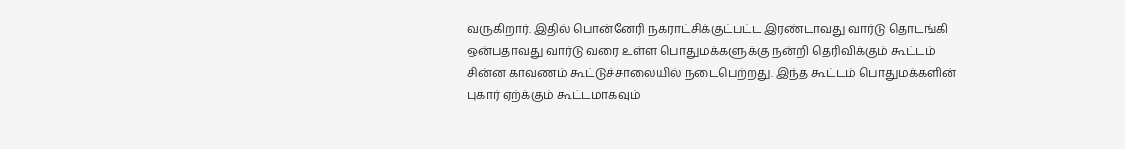வருகிறார். இதில் பொன்னேரி நகராட்சிக்குட்பட்ட இரண்டாவது வார்டு தொடங்கி ஒன்பதாவது வார்டு வரை உள்ள பொதுமக்களுக்கு நன்றி தெரிவிக்கும் கூட்டம் சின்ன காவணம் கூட்டுச்சாலையில் நடைபெற்றது. இந்த கூட்டம் பொதுமக்களின் புகார் ஏற்க்கும் கூட்டமாகவும்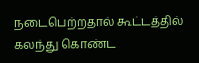நடைபெற்றதால் கூட்டத்தில் கலந்து கொண்ட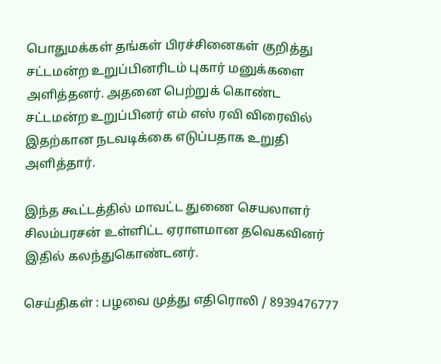பொதுமக்கள் தங்கள் பிரச்சினைகள் குறித்து சட்டமன்ற உறுப்பினரிடம் புகார் மனுக்களை அளித்தனர். அதனை பெற்றுக் கொண்ட சட்டமன்ற உறுப்பினர் எம் எஸ் ரவி விரைவில் இதற்கான நடவடிக்கை எடுப்பதாக உறுதி அளித்தார்.

இந்த கூட்டத்தில் மாவட்ட துணை செயலாளர் சிலம்பரசன் உள்ளிட்ட ஏராளமான தவெகவினர் இதில் கலந்துகொண்டனர்.

செய்திகள் : பழவை முத்து எதிரொலி / 8939476777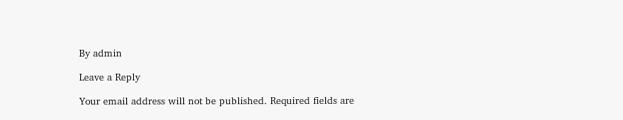By admin

Leave a Reply

Your email address will not be published. Required fields are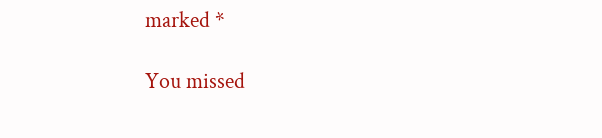marked *

You missed